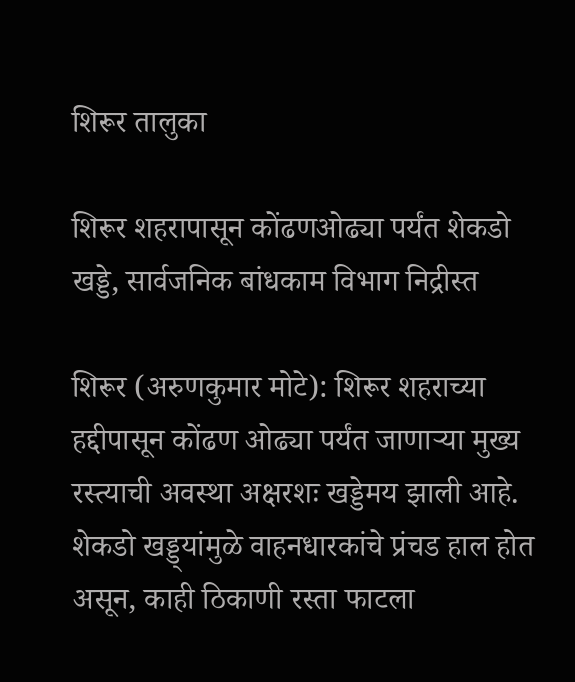शिरूर तालुका

शिरूर शहरापासून कोंढणओढ्या पर्यंत शेकडो खड्डे, सार्वजनिक बांधकाम विभाग निद्रीस्त

शिरूर (अरुणकुमार मोटे): शिरूर शहराच्या हद्दीपासून कोंढण ओढ्या पर्यंत जाणाऱ्या मुख्य रस्त्याची अवस्था अक्षरशः खड्डेमय झाली आहे. शेकडो खड्ड्यांमुळे वाहनधारकांचे प्रंचड हाल होत असून, काही ठिकाणी रस्ता फाटला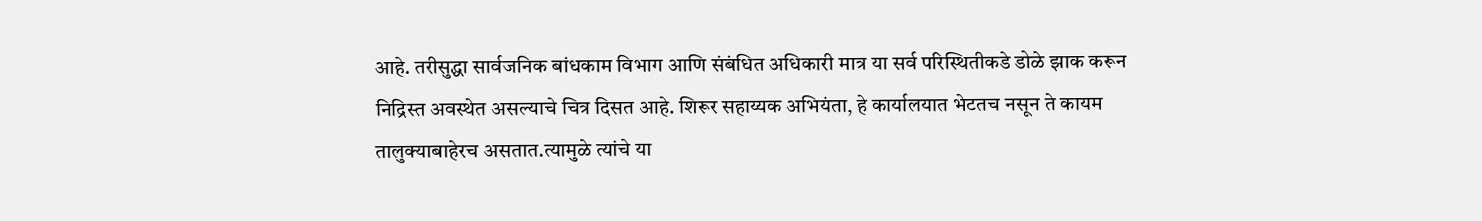आहे. तरीसुद्धा सार्वजनिक बांधकाम विभाग आणि संबंधित अधिकारी मात्र या सर्व परिस्थितीकडे डोळे झाक करून निद्रिस्त अवस्थेत असल्याचे चित्र दिसत आहे. शिरूर सहाय्यक अभियंता, हे कार्यालयात भेटतच नसून ते कायम तालुक्याबाहेरच असतात.त्यामुळे त्यांचे या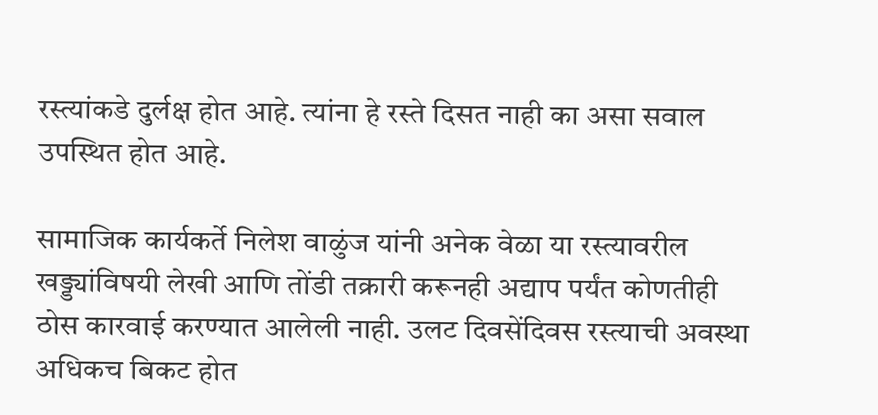रस्त्यांकडे दुर्लक्ष होत आहे. त्यांना हे रस्ते दिसत नाही का असा सवाल उपस्थित होत आहे.

सामाजिक कार्यकर्ते निलेश वाळुंज यांनी अनेक वेळा या रस्त्यावरील खड्ड्यांविषयी लेखी आणि तोंडी तक्रारी करूनही अद्याप पर्यंत कोणतीही ठोस कारवाई करण्यात आलेली नाही. उलट दिवसेंदिवस रस्त्याची अवस्था अधिकच बिकट होत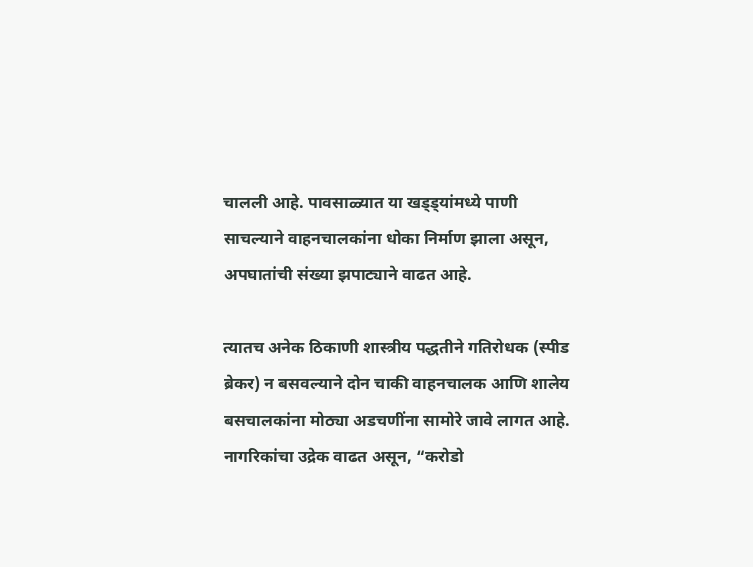चालली आहे. पावसाळ्यात या खड्ड्यांमध्ये पाणी साचल्याने वाहनचालकांना धोका निर्माण झाला असून, अपघातांची संख्या झपाट्याने वाढत आहे.

त्यातच अनेक ठिकाणी शास्त्रीय पद्धतीने गतिरोधक (स्पीड ब्रेकर) न बसवल्याने दोन चाकी वाहनचालक आणि शालेय बसचालकांना मोठ्या अडचणींना सामोरे जावे लागत आहे. नागरिकांचा उद्रेक वाढत असून, “करोडो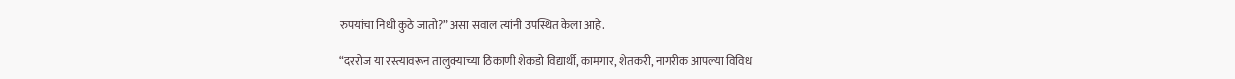रुपयांचा निधी कुठे जातो?” असा सवाल त्यांनी उपस्थित केला आहे.

“दररोज या रस्त्यावरून तालुक्याच्या ठिकाणी शेकडो विद्यार्थी, कामगार, शेतकरी, नागरीक आपल्या विविध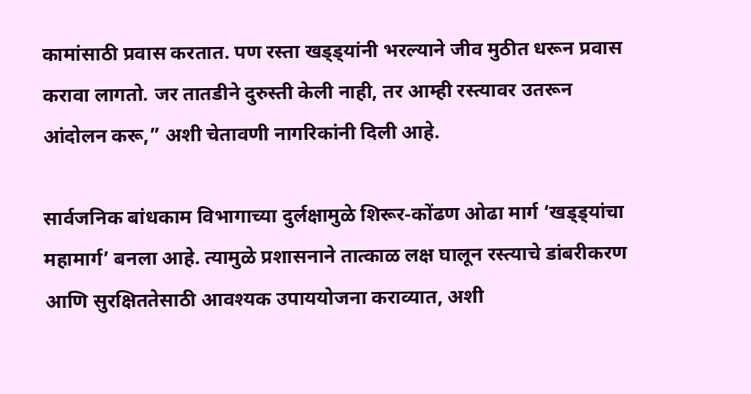कामांसाठी प्रवास करतात. पण रस्ता खड्ड्यांनी भरल्याने जीव मुठीत धरून प्रवास करावा लागतो. जर तातडीने दुरुस्ती केली नाही, तर आम्ही रस्त्यावर उतरून आंदोलन करू,” अशी चेतावणी नागरिकांनी दिली आहे.

सार्वजनिक बांधकाम विभागाच्या दुर्लक्षामुळे शिरूर-कोंढण ओढा मार्ग ‘खड्ड्यांचा महामार्ग’ बनला आहे. त्यामुळे प्रशासनाने तात्काळ लक्ष घालून रस्त्याचे डांबरीकरण आणि सुरक्षिततेसाठी आवश्यक उपाययोजना कराव्यात, अशी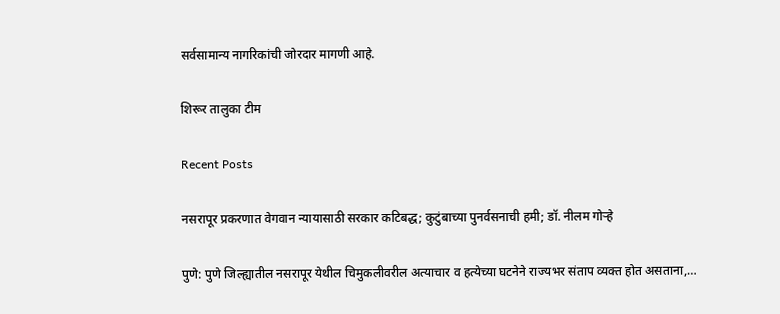सर्वसामान्य नागरिकांची जोरदार मागणी आहे.

शिरूर तालुका टीम

Recent Posts

नसरापूर प्रकरणात वेगवान न्यायासाठी सरकार कटिबद्ध; कुटुंबाच्या पुनर्वसनाची हमी; डॉ. नीलम गोऱ्हे

पुणे: पुणे जिल्ह्यातील नसरापूर येथील चिमुकलीवरील अत्याचार व हत्येच्या घटनेने राज्यभर संताप व्यक्त होत असताना,…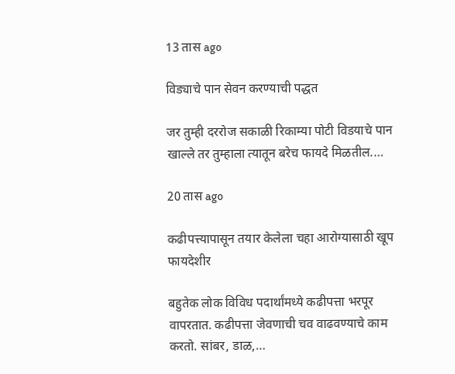13 तास ago

विड्याचे पान सेवन करण्याची पद्धत

जर तुम्ही दररोज सकाळी रिकाम्या पोटी विडयाचे पान खाल्ले तर तुम्हाला त्यातून बरेच फायदे मिळतील.…

20 तास ago

कढीपत्त्यापासून तयार केलेला चहा आरोग्यासाठी खूप फायदेशीर

बहुतेक लोक विविध पदार्थांमध्ये कढीपत्ता भरपूर वापरतात. कढीपत्ता जेवणाची चव वाढवण्याचे काम करतो. सांबर, डाळ,…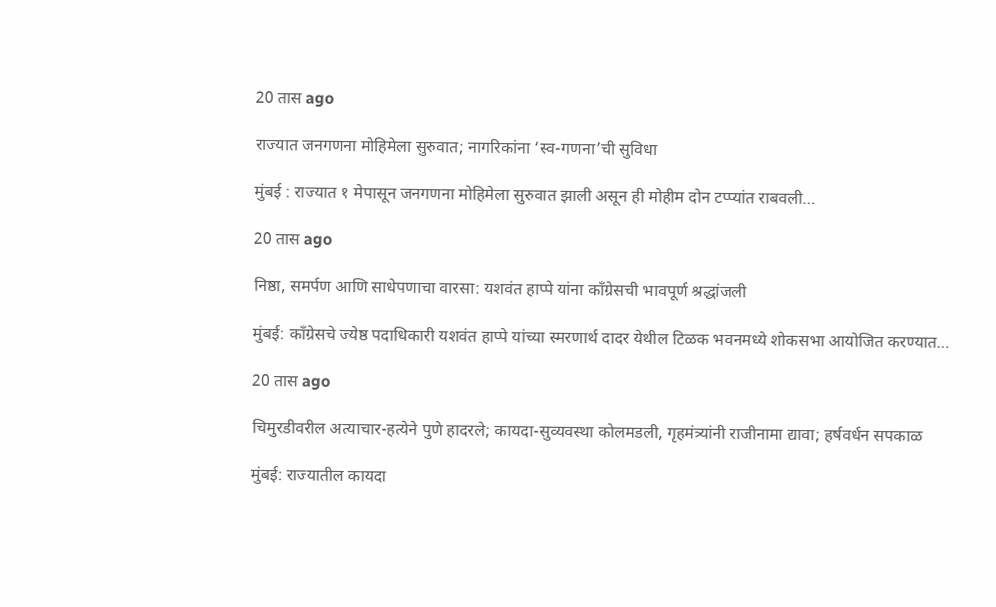20 तास ago

राज्यात जनगणना मोहिमेला सुरुवात; नागरिकांना ‘स्व-गणना’ची सुविधा

मुंबई : राज्यात १ मेपासून जनगणना मोहिमेला सुरुवात झाली असून ही मोहीम दोन टप्प्यांत राबवली…

20 तास ago

निष्ठा, समर्पण आणि साधेपणाचा वारसा: यशवंत हाप्पे यांना काँग्रेसची भावपूर्ण श्रद्धांजली

मुंबई: काँग्रेसचे ज्येष्ठ पदाधिकारी यशवंत हाप्पे यांच्या स्मरणार्थ दादर येथील टिळक भवनमध्ये शोकसभा आयोजित करण्यात…

20 तास ago

चिमुरडीवरील अत्याचार-हत्येने पुणे हादरले; कायदा-सुव्यवस्था कोलमडली, गृहमंत्र्यांनी राजीनामा द्यावा; हर्षवर्धन सपकाळ

मुंबई: राज्यातील कायदा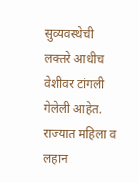सुव्यवस्थेची लक्तरे आधीच वेशीवर टांगली गेलेली आहेत. राज्यात महिला व लहान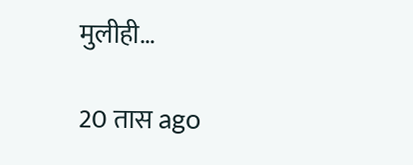मुलीही…

20 तास ago